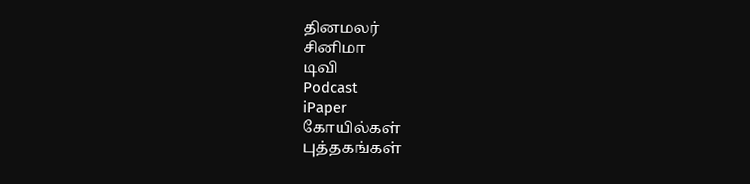தினமலர்
சினிமா
டிவி
Podcast
iPaper
கோயில்கள்
புத்தகங்கள்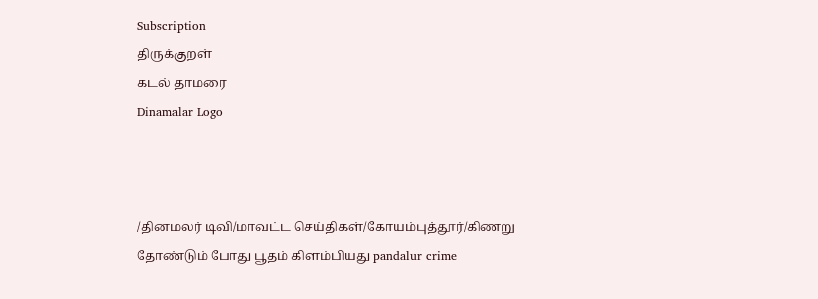Subscription
திருக்குறள்
கடல் தாமரை
Dinamalar Logo



/தினமலர் டிவி/மாவட்ட செய்திகள்/கோயம்புத்தூர்/கிணறு தோண்டும் போது பூதம் கிளம்பியது pandalur crime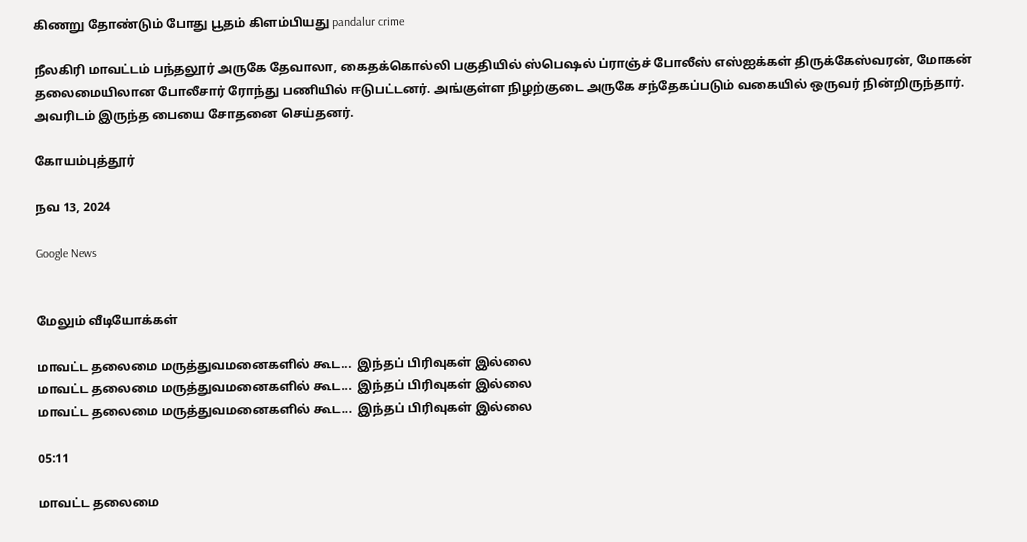கிணறு தோண்டும் போது பூதம் கிளம்பியது pandalur crime

நீலகிரி மாவட்டம் பந்தலூர் அருகே தேவாலா, கைதக்கொல்லி பகுதியில் ஸ்பெஷல் ப்ராஞ்ச் போலீஸ் எஸ்ஐக்கள் திருக்கேஸ்வரன், மோகன் தலைமையிலான போலீசார் ரோந்து பணியில் ஈடுபட்டனர். அங்குள்ள நிழற்குடை அருகே சந்தேகப்படும் வகையில் ஒருவர் நின்றிருந்தார். அவரிடம் இருந்த பையை சோதனை செய்தனர்.

கோயம்புத்தூர்

நவ 13, 2024

Google News


மேலும் வீடியோக்கள்

மாவட்ட தலைமை மருத்துவமனைகளில் கூட...  இந்தப் பிரிவுகள் இல்லை
மாவட்ட தலைமை மருத்துவமனைகளில் கூட...  இந்தப் பிரிவுகள் இல்லை
மாவட்ட தலைமை மருத்துவமனைகளில் கூட...  இந்தப் பிரிவுகள் இல்லை

05:11

மாவட்ட தலைமை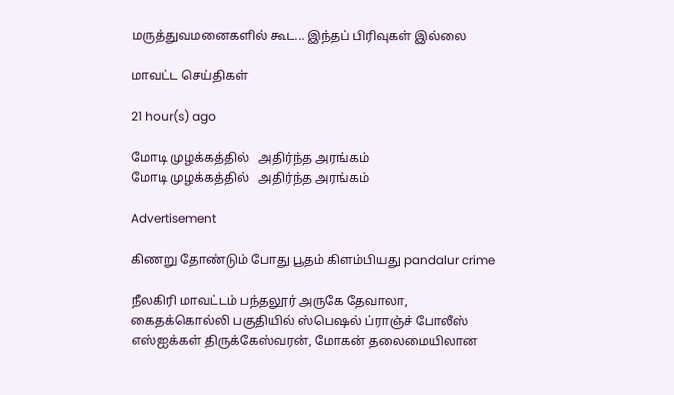மருத்துவமனைகளில் கூட... இந்தப் பிரிவுகள் இல்லை

மாவட்ட செய்திகள்

21 hour(s) ago

மோடி முழக்கத்தில்   அதிர்ந்த அரங்கம்
மோடி முழக்கத்தில்   அதிர்ந்த அரங்கம்

Advertisement

கிணறு தோண்டும் போது பூதம் கிளம்பியது pandalur crime

நீலகிரி மாவட்டம் பந்தலூர் அருகே தேவாலா, கைதக்கொல்லி பகுதியில் ஸ்பெஷல் ப்ராஞ்ச் போலீஸ் எஸ்ஐக்கள் திருக்கேஸ்வரன், மோகன் தலைமையிலான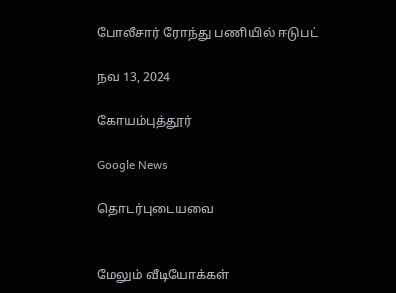போலீசார் ரோந்து பணியில் ஈடுபட்

நவ 13, 2024

கோயம்புத்தூர்

Google News

தொடர்புடையவை


மேலும் வீடியோக்கள்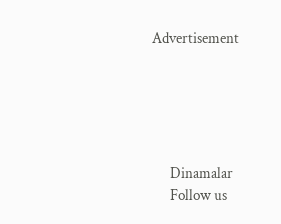Advertisement





      Dinamalar
      Follow us